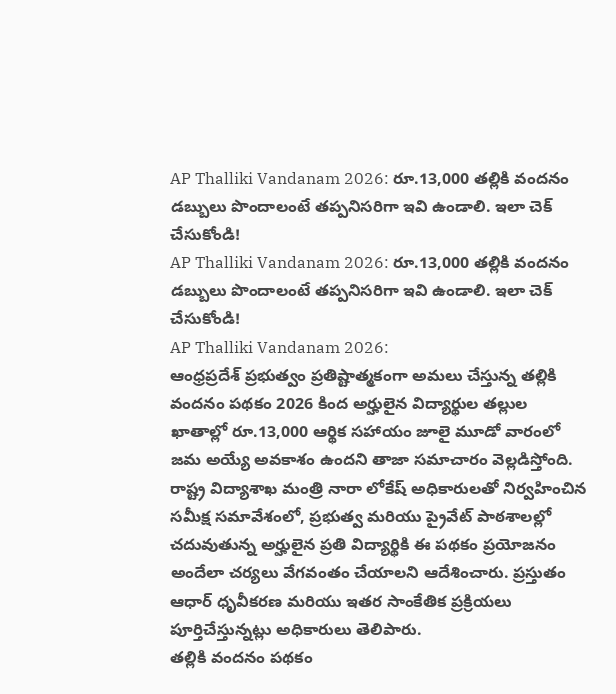AP Thalliki Vandanam 2026: రూ.13,000 తల్లికి వందనం డబ్బులు పొందాలంటే తప్పనిసరిగా ఇవి ఉండాలి. ఇలా చెక్ చేసుకోండి!
AP Thalliki Vandanam 2026: రూ.13,000 తల్లికి వందనం డబ్బులు పొందాలంటే తప్పనిసరిగా ఇవి ఉండాలి. ఇలా చెక్ చేసుకోండి!
AP Thalliki Vandanam 2026:
ఆంధ్రప్రదేశ్ ప్రభుత్వం ప్రతిష్టాత్మకంగా అమలు చేస్తున్న తల్లికి వందనం పథకం 2026 కింద అర్హులైన విద్యార్థుల తల్లుల ఖాతాల్లో రూ.13,000 ఆర్థిక సహాయం జూలై మూడో వారంలో జమ అయ్యే అవకాశం ఉందని తాజా సమాచారం వెల్లడిస్తోంది.
రాష్ట్ర విద్యాశాఖ మంత్రి నారా లోకేష్ అధికారులతో నిర్వహించిన సమీక్ష సమావేశంలో, ప్రభుత్వ మరియు ప్రైవేట్ పాఠశాలల్లో చదువుతున్న అర్హులైన ప్రతి విద్యార్థికి ఈ పథకం ప్రయోజనం అందేలా చర్యలు వేగవంతం చేయాలని ఆదేశించారు. ప్రస్తుతం ఆధార్ ధృవీకరణ మరియు ఇతర సాంకేతిక ప్రక్రియలు పూర్తిచేస్తున్నట్లు అధికారులు తెలిపారు.
తల్లికి వందనం పథకం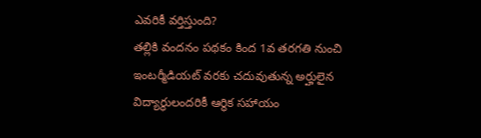ఎవరికీ వర్తిస్తుంది?
తల్లికి వందనం పథకం కింద 1వ తరగతి నుంచి ఇంటర్మీడియట్ వరకు చదువుతున్న అర్హులైన విద్యార్థులందరికీ ఆర్థిక సహాయం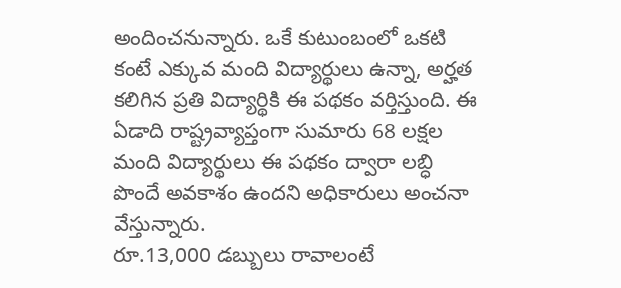అందించనున్నారు. ఒకే కుటుంబంలో ఒకటి కంటే ఎక్కువ మంది విద్యార్థులు ఉన్నా, అర్హత కలిగిన ప్రతి విద్యార్థికి ఈ పథకం వర్తిస్తుంది. ఈ ఏడాది రాష్ట్రవ్యాప్తంగా సుమారు 68 లక్షల మంది విద్యార్థులు ఈ పథకం ద్వారా లబ్ధి పొందే అవకాశం ఉందని అధికారులు అంచనా వేస్తున్నారు.
రూ.13,000 డబ్బులు రావాలంటే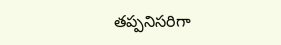తప్పనిసరిగా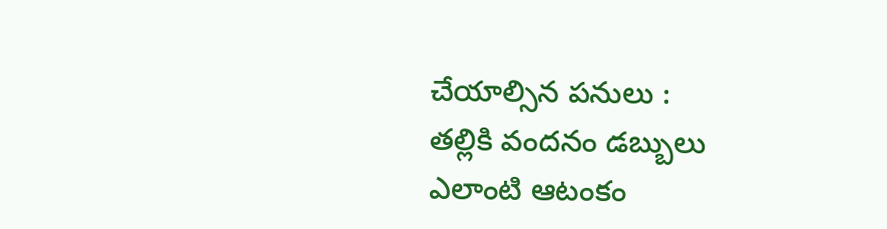చేయాల్సిన పనులు :
తల్లికి వందనం డబ్బులు ఎలాంటి ఆటంకం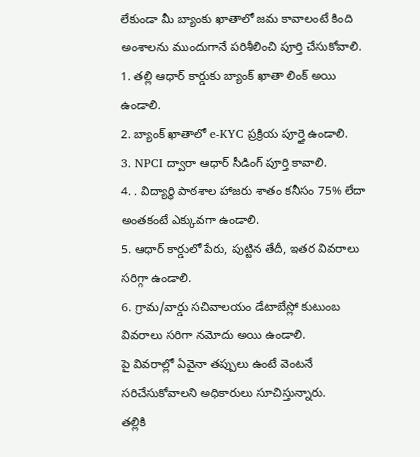లేకుండా మీ బ్యాంకు ఖాతాలో జమ కావాలంటే కింది అంశాలను ముందుగానే పరిశీలించి పూర్తి చేసుకోవాలి.
1. తల్లి ఆధార్ కార్డుకు బ్యాంక్ ఖాతా లింక్ అయి ఉండాలి.
2. బ్యాంక్ ఖాతాలో e-KYC ప్రక్రియ పూర్తై ఉండాలి.
3. NPCI ద్వారా ఆధార్ సీడింగ్ పూర్తి కావాలి.
4. . విద్యార్థి పాఠశాల హాజరు శాతం కనీసం 75% లేదా అంతకంటే ఎక్కువగా ఉండాలి.
5. ఆధార్ కార్డులో పేరు, పుట్టిన తేదీ, ఇతర వివరాలు సరిగ్గా ఉండాలి.
6. గ్రామ/వార్డు సచివాలయం డేటాబేస్లో కుటుంబ వివరాలు సరిగా నమోదు అయి ఉండాలి.
పై వివరాల్లో ఏవైనా తప్పులు ఉంటే వెంటనే సరిచేసుకోవాలని అధికారులు సూచిస్తున్నారు.
తల్లికి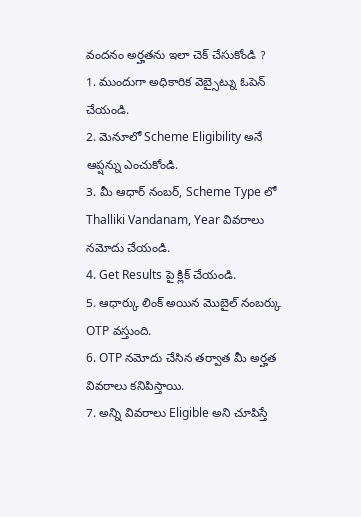వందనం అర్హతను ఇలా చెక్ చేసుకోండి ?
1. ముందుగా అధికారిక వెబ్సైట్ను ఓపెన్ చేయండి.
2. మెనూలో Scheme Eligibility అనే ఆప్షన్ను ఎంచుకోండి.
3. మీ ఆధార్ నంబర్, Scheme Type లో Thalliki Vandanam, Year వివరాలు నమోదు చేయండి.
4. Get Results పై క్లిక్ చేయండి.
5. ఆధార్కు లింక్ అయిన మొబైల్ నంబర్కు OTP వస్తుంది.
6. OTP నమోదు చేసిన తర్వాత మీ అర్హత వివరాలు కనిపిస్తాయి.
7. అన్ని వివరాలు Eligible అని చూపిస్తే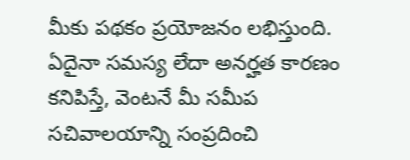మీకు పథకం ప్రయోజనం లభిస్తుంది.
ఏదైనా సమస్య లేదా అనర్హత కారణం కనిపిస్తే, వెంటనే మీ సమీప సచివాలయాన్ని సంప్రదించి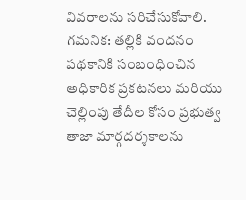వివరాలను సరిచేసుకోవాలి.
గమనిక: తల్లికి వందనం పథకానికి సంబంధించిన అధికారిక ప్రకటనలు మరియు చెల్లింపు తేదీల కోసం ప్రభుత్వ తాజా మార్గదర్శకాలను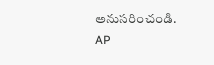అనుసరించండి.
AP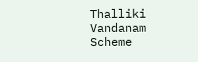Thalliki Vandanam Scheme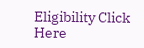Eligibility Click Here